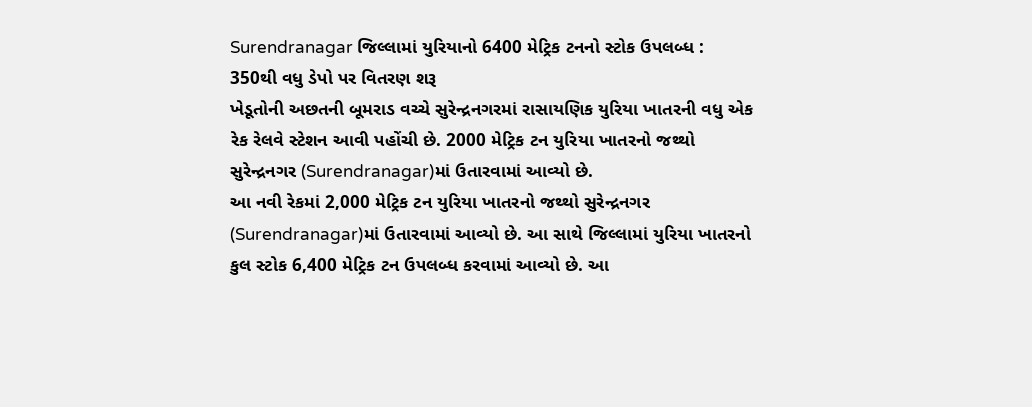Surendranagar જિલ્લામાં યુરિયાનો 6400 મેટ્રિક ટનનો સ્ટોક ઉપલબ્ધ : 350થી વધુ ડેપો પર વિતરણ શરૂ
ખેડૂતોની અછતની બૂમરાડ વચ્ચે સુરેન્દ્રનગરમાં રાસાયણિક યુરિયા ખાતરની વધુ એક રેક રેલવે સ્ટેશન આવી પહોંચી છે. 2000 મેટ્રિક ટન યુરિયા ખાતરનો જથ્થો સુરેન્દ્રનગર (Surendranagar)માં ઉતારવામાં આવ્યો છે.
આ નવી રેકમાં 2,000 મેટ્રિક ટન યુરિયા ખાતરનો જથ્થો સુરેન્દ્રનગર (Surendranagar)માં ઉતારવામાં આવ્યો છે. આ સાથે જિલ્લામાં યુરિયા ખાતરનો કુલ સ્ટોક 6,400 મેટ્રિક ટન ઉપલબ્ધ કરવામાં આવ્યો છે. આ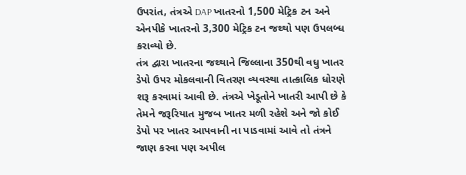ઉપરાંત, તંત્રએ DAP ખાતરનો 1,500 મેટ્રિક ટન અને એનપીકે ખાતરનો 3,300 મેટ્રિક ટન જથ્થો પણ ઉપલબ્ધ કરાવ્યો છે.
તંત્ર દ્વારા ખાતરના જથ્થાને જિલ્લાના 350થી વધુ ખાતર ડેપો ઉપર મોકલવાની વિતરણ વ્યવસ્થા તાત્કાલિક ધોરણે શરૂ કરવામાં આવી છે. તંત્રએ ખેડૂતોને ખાતરી આપી છે કે તેમને જરૂરિયાત મુજબ ખાતર મળી રહેશે અને જો કોઈ ડેપો પર ખાતર આપવાની ના પાડવામાં આવે તો તંત્રને જાણ કરવા પણ અપીલ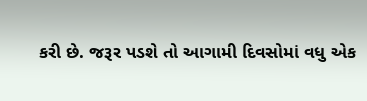કરી છે. જરૂર પડશે તો આગામી દિવસોમાં વધુ એક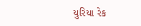યુરિયા રેક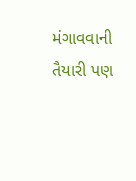મંગાવવાની તૈયારી પણ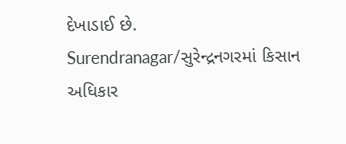દેખાડાઈ છે.
Surendranagar/સુરેન્દ્રનગરમાં કિસાન અધિકાર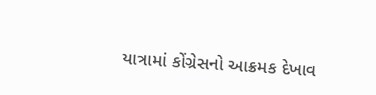યાત્રામાં કોંગ્રેસનો આક્રમક દેખાવ